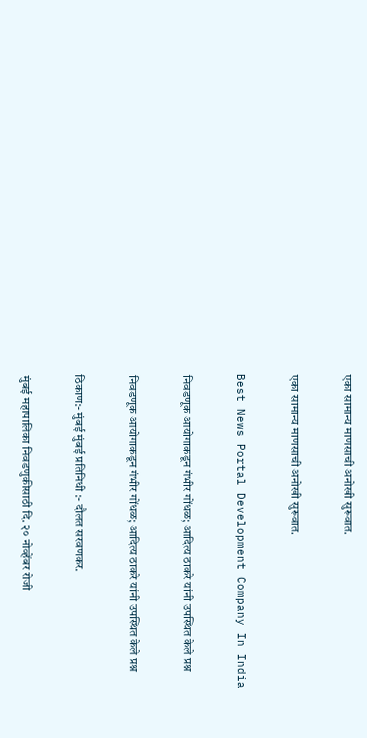एका सामान्य माणसाची‌ अनोखी सुरूवात.

एका सामान्य माणसाची‌ अनोखी सुरूवात.

Best News Portal Development Company In India

निवडणूक आयोगाकडून गंभीर गोंधळ; आदित्य ठाकरे यांनी उपस्थित केले प्रश्न

निवडणूक आयोगाकडून गंभीर गोंधळ; आदित्य ठाकरे यांनी उपस्थित केले प्रश्न

ठिकाण:- मुंबई मुंबई प्रतिनिधी :- दौलत सरवणकर.

मुंबई महापालिका निवडणुकीसाठी दि. २० नोव्हेंबर रोजी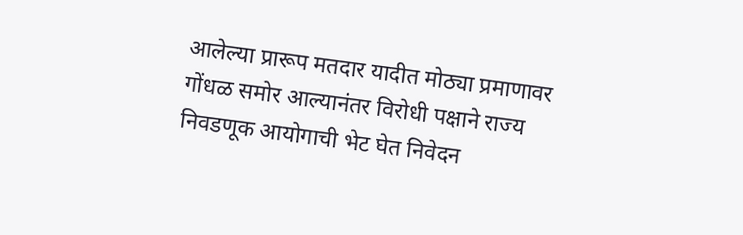आलेल्या प्रारूप मतदार यादीत मोठ्या प्रमाणावर गोंधळ समोर आल्यानंतर विरोधी पक्षाने राज्य निवडणूक आयोगाची भेट घेत निवेदन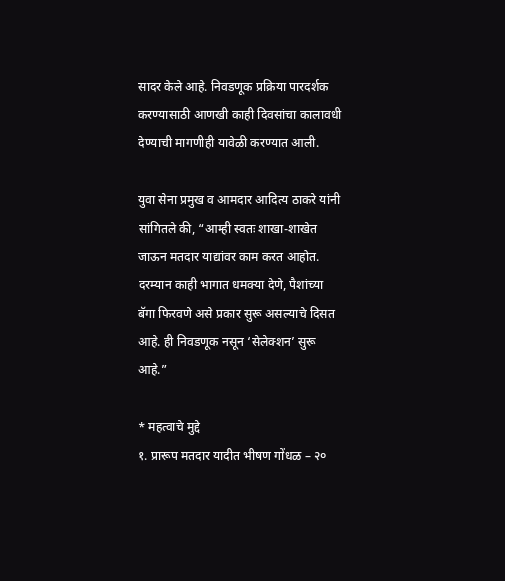सादर केले आहे. निवडणूक प्रक्रिया पारदर्शक करण्यासाठी आणखी काही दिवसांचा कालावधी देण्याची मागणीही यावेळी करण्यात आली.

युवा सेना प्रमुख व आमदार आदित्य ठाकरे यांनी सांगितले की, “आम्ही स्वतः शाखा-शाखेत जाऊन मतदार याद्यांवर काम करत आहोत. दरम्यान काही भागात धमक्या देणे, पैशांच्या बॅगा फिरवणे असे प्रकार सुरू असल्याचे दिसत आहे. ही निवडणूक नसून ‘सेलेक्शन’ सुरू आहे.”

* महत्वाचे मुद्दे
१. प्रारूप मतदार यादीत भीषण गोंधळ – २०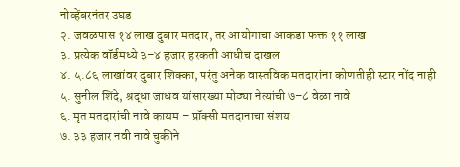नोव्हेंबरनंतर उघड
२. जवळपास १४ लाख दुबार मतदार, तर आयोगाचा आकडा फक्त ११ लाख
३. प्रत्येक वॉर्डमध्ये ३–४ हजार हरकती आधीच दाखल
४. ५.८६ लाखांवर दुबार शिक्का, परंतु अनेक वास्तविक मतदारांना कोणतीही स्टार नोंद नाही
५. सुनील शिंदे, श्रद्धा जाधव यांसारख्या मोठ्या नेत्यांची ७–८ वेळा नावे
६. मृत मतदारांची नावे कायम – प्रॉक्सी मतदानाचा संशय
७. ३३ हजार नवी नावे चुकीने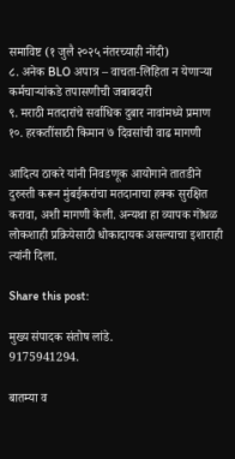समाविष्ट (१ जुलै २०२५ नंतरच्याही नोंदी)
८. अनेक BLO अपात्र – वाचता-लिहिता न येणाऱ्या कर्मचाऱ्यांकडे तपासणीची जबाबदारी
९. मराठी मतदारांचे सर्वाधिक दुबार नावांमध्ये प्रमाण
१०. हरकतींसाठी किमान ७ दिवसांची वाढ मागणी

आदित्य ठाकरे यांनी निवडणूक आयोगाने तातडीने दुरुस्ती करून मुंबईकरांचा मतदानाचा हक्क सुरक्षित करावा, अशी मागणी केली. अन्यथा हा व्यापक गोंधळ लोकशाही प्रक्रियेसाठी धोकादायक असल्याचा इशाराही त्यांनी दिला.

Share this post:

मुख्य संपादक संतोष लांडे.
9175941294.

बातम्या व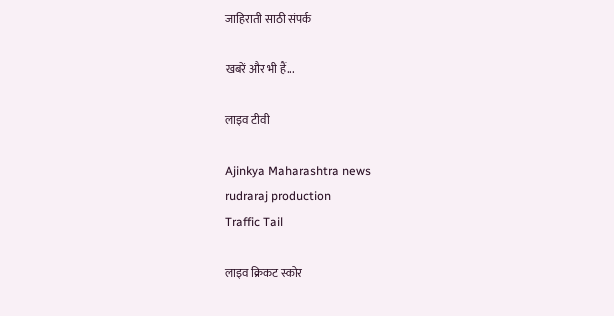जाहिराती साठी संपर्क

खबरें और भी हैं...

लाइव टीवी

Ajinkya Maharashtra news
rudraraj production
Traffic Tail

लाइव क्रिकट स्कोर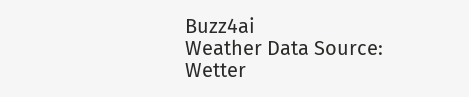Buzz4ai
Weather Data Source: Wetter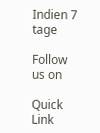Indien 7 tage

Follow us on

Quick Link